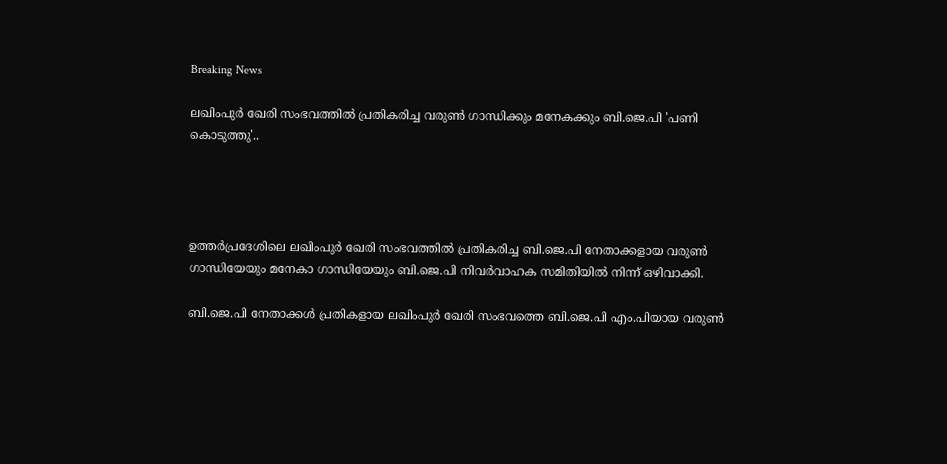Breaking News

ലഖിംപുര്‍ ഖേരി സംഭവത്തില്‍ പ്രതികരിച്ച വരുണ്‍ ഗാന്ധിക്കും മനേകക്കും ബി.ജെ.പി 'പണി കൊടുത്തു'..




ഉത്തര്‍പ്രദേശിലെ ലഖിംപുര്‍ ഖേരി സംഭവത്തില്‍ പ്രതികരിച്ച ബി.ജെ.പി നേതാക്കളായ വരുണ്‍ ഗാന്ധിയേയും മനേകാ ഗാന്ധിയേയും ബി.ജെ.പി നിവര്‍വാഹക സമിതിയില്‍ നിന്ന് ഒഴിവാക്കി.

ബി.ജെ.പി നേതാക്കള്‍ പ്രതികളായ ലഖിംപുര്‍ ഖേരി സംഭവത്തെ ബി.ജെ.പി എം.പിയായ വരുണ്‍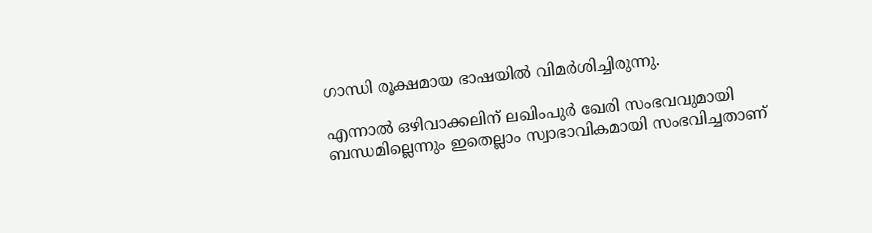ഗാന്ധി രൂക്ഷമായ ഭാഷയില്‍ വിമര്‍ശിച്ചിരുന്നു.

എന്നാല്‍ ഒഴിവാക്കലിന് ലഖിംപുര്‍ ഖേരി സംഭവവുമായി ബന്ധമില്ലെന്നും ഇതെല്ലാം സ്വാഭാവികമായി സംഭവിച്ചതാ‍ണ്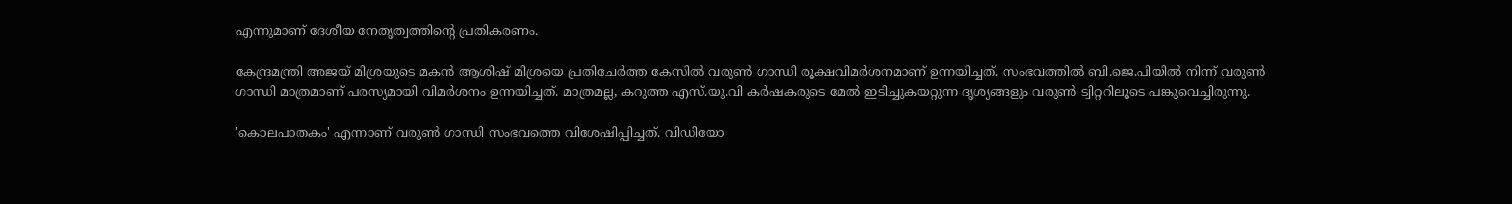എന്നുമാണ് ദേശീയ നേതൃത്വത്തിന്‍റെ പ്രതികരണം.

കേന്ദ്രമന്ത്രി അജയ് മിശ്രയുടെ മകന്‍ ആശിഷ് മിശ്രയെ പ്രതിചേര്‍ത്ത കേസില്‍ വരുണ്‍ ഗാന്ധി രൂക്ഷവിമര്‍ശനമാണ് ഉന്നയിച്ചത്. സംഭവത്തില്‍ ബി.ജെ.പിയില്‍ നിന്ന് വരുണ്‍ ഗാന്ധി മാത്രമാണ് പരസ്യമായി വിമര്‍ശനം ഉന്നയിച്ചത്. മാത്രമല്ല, കറുത്ത എസ്.യു.വി കര്‍ഷകരുടെ മേല്‍ ഇടിച്ചുകയറ്റുന്ന ദൃശ്യങ്ങളും വരുണ്‍ ട്വിറ്ററിലൂടെ പങ്കുവെച്ചിരുന്നു.

'കൊലപാതകം' എന്നാണ് വരുണ്‍ ഗാന്ധി സംഭവത്തെ വിശേഷിപ്പിച്ചത്. വിഡിയോ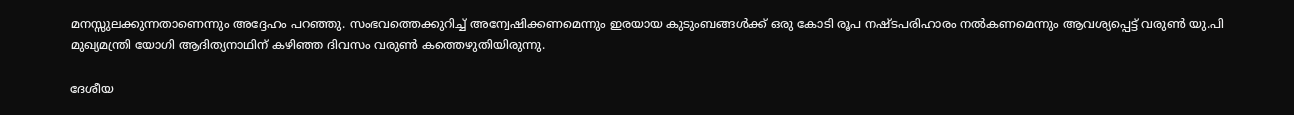മനസ്സുലക്കുന്നതാണെന്നും അദ്ദേഹം പറഞ്ഞു. സംഭവത്തെക്കുറിച്ച്‌ അന്വേഷിക്കണമെന്നും ഇരയായ കുടുംബങ്ങള്‍ക്ക് ഒരു കോടി രൂപ നഷ്ടപരിഹാരം നല്‍കണമെന്നും ആവശ്യപ്പെട്ട് വരുണ്‍ യു.പി മുഖ്യമന്ത്രി യോഗി ആദിത്യനാഥിന് കഴിഞ്ഞ ദിവസം വരുണ്‍ കത്തെഴുതിയിരുന്നു.

ദേശീയ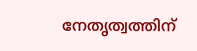നേതൃത്വത്തിന്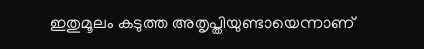ഇതുമൂലം കടുത്ത അതൃപ്തിയുണ്ടായെന്നാണ്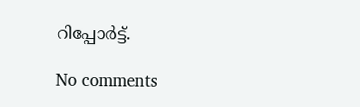റിപ്പോര്‍ട്ട്.

No comments